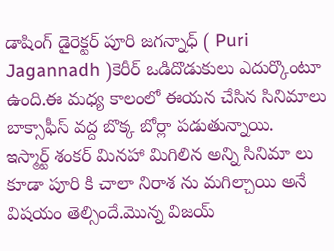డాషింగ్ డైరెక్టర్ పూరి జగన్నాధ్ ( Puri Jagannadh )కెరీర్ ఒడిదొడుకులు ఎదుర్కొంటూ ఉంది.ఈ మధ్య కాలంలో ఈయన చేసిన సినిమాలు బాక్సాఫీస్ వద్ద బొక్క బోర్లా పడుతున్నాయి.
ఇస్మార్ట్ శంకర్ మినహా మిగిలిన అన్ని సినిమా లు కూడా పూరి కి చాలా నిరాశ ను మగిల్చాయి అనే విషయం తెల్సిందే.మొన్న విజయ్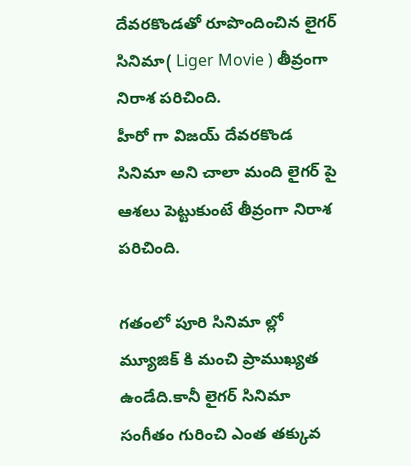దేవరకొండతో రూపొందించిన లైగర్ సినిమా( Liger Movie ) తీవ్రంగా నిరాశ పరిచింది.
హీరో గా విజయ్ దేవరకొండ సినిమా అని చాలా మంది లైగర్ పై ఆశలు పెట్టుకుంటే తీవ్రంగా నిరాశ పరిచింది.

గతంలో పూరి సినిమా ల్లో మ్యూజిక్ కి మంచి ప్రాముఖ్యత ఉండేది.కానీ లైగర్ సినిమా సంగీతం గురించి ఎంత తక్కువ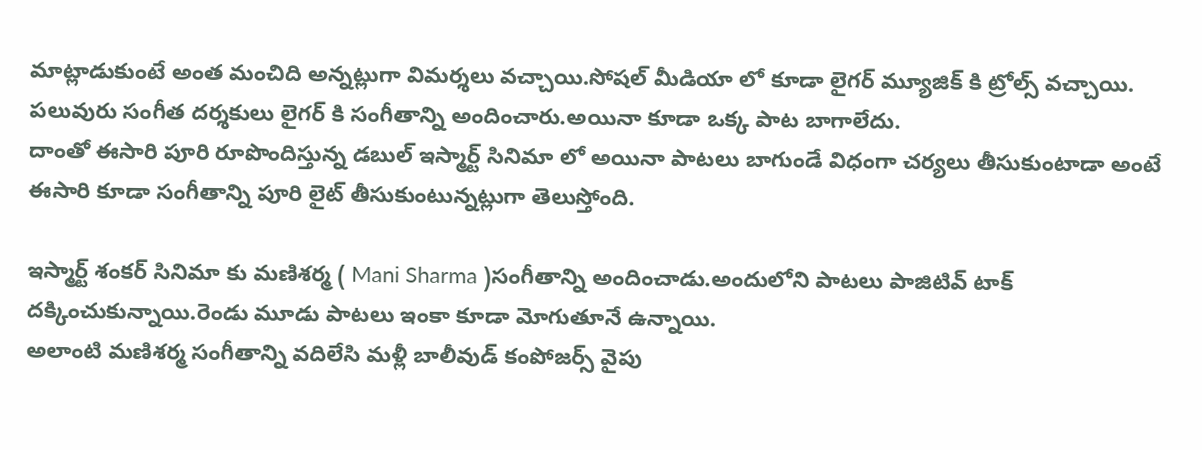మాట్లాడుకుంటే అంత మంచిది అన్నట్లుగా విమర్శలు వచ్చాయి.సోషల్ మీడియా లో కూడా లైగర్ మ్యూజిక్ కి ట్రోల్స్ వచ్చాయి.
పలువురు సంగీత దర్శకులు లైగర్ కి సంగీతాన్ని అందించారు.అయినా కూడా ఒక్క పాట బాగాలేదు.
దాంతో ఈసారి పూరి రూపొందిస్తున్న డబుల్ ఇస్మార్ట్ సినిమా లో అయినా పాటలు బాగుండే విధంగా చర్యలు తీసుకుంటాడా అంటే ఈసారి కూడా సంగీతాన్ని పూరి లైట్ తీసుకుంటున్నట్లుగా తెలుస్తోంది.

ఇస్మార్ట్ శంకర్ సినిమా కు మణిశర్మ ( Mani Sharma )సంగీతాన్ని అందించాడు.అందులోని పాటలు పాజిటివ్ టాక్ దక్కించుకున్నాయి.రెండు మూడు పాటలు ఇంకా కూడా మోగుతూనే ఉన్నాయి.
అలాంటి మణిశర్మ సంగీతాన్ని వదిలేసి మళ్లీ బాలీవుడ్ కంపోజర్స్ వైపు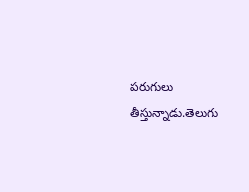పరుగులు తీస్తున్నాడు.తెలుగు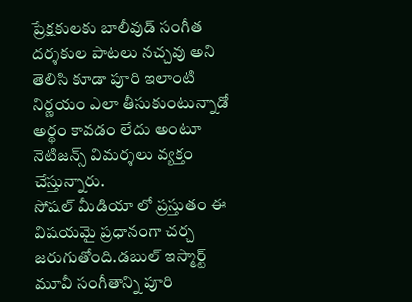ప్రేక్షకులకు బాలీవుడ్ సంగీత దర్శకుల పాటలు నచ్చవు అని తెలిసి కూడా పూరి ఇలాంటి నిర్ణయం ఎలా తీసుకుంటున్నాడో అర్థం కావడం లేదు అంటూ నెటిజన్స్ విమర్శలు వ్యక్తం చేస్తున్నారు.
సోషల్ మీడియా లో ప్రస్తుతం ఈ విషయమై ప్రధానంగా చర్చ జరుగుతోంది.డబుల్ ఇస్మార్ట్ మూవీ సంగీతాన్ని పూరి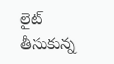లైట్ తీసుకున్న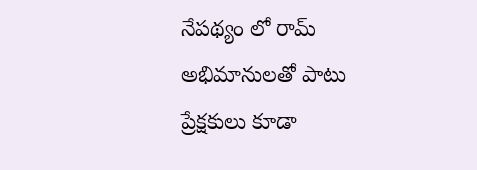నేపథ్యం లో రామ్ అభిమానులతో పాటు ప్రేక్షకులు కూడా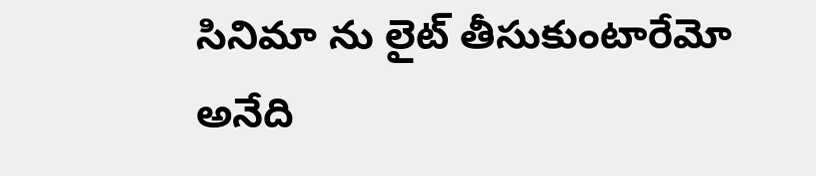సినిమా ను లైట్ తీసుకుంటారేమో అనేది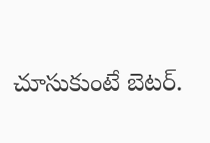చూసుకుంటే బెటర్.